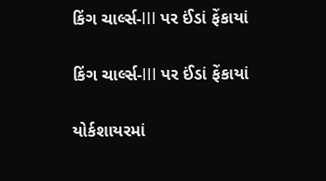કિંગ ચાર્લ્સ-III પર ઈંડાં ફેંકાયાં

કિંગ ચાર્લ્સ-III પર ઈંડાં ફેંકાયાં

યોર્કશાયરમાં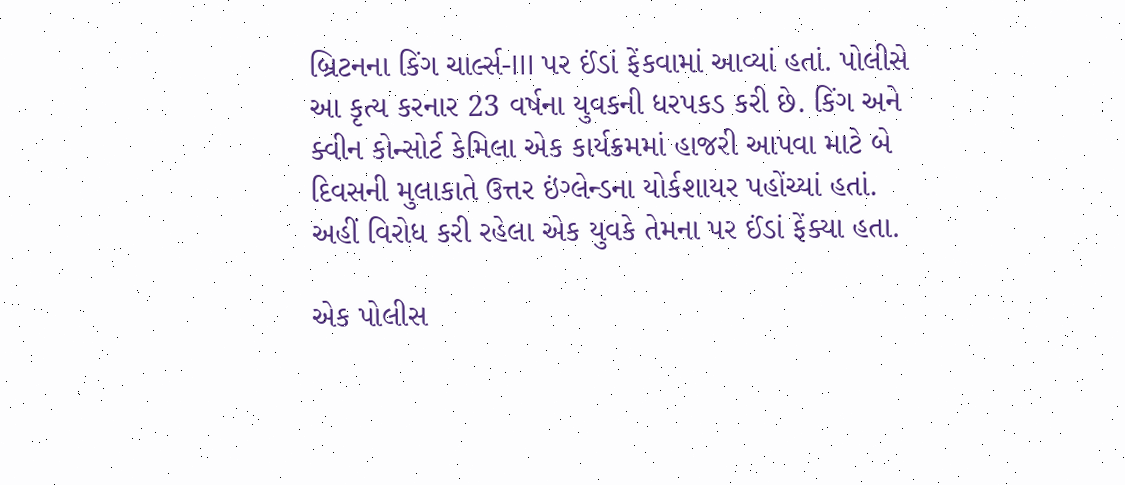બ્રિટનના કિંગ ચાર્લ્સ-III પર ઈંડાં ફેંકવામાં આવ્યાં હતાં. પોલીસે આ કૃત્ય કરનાર 23 વર્ષના યુવકની ધરપકડ કરી છે. કિંગ અને ક્વીન કોન્સોર્ટ કેમિલા એક કાર્યક્રમમાં હાજરી આપવા માટે બે દિવસની મુલાકાતે ઉત્તર ઇંગ્લેન્ડના યોર્કશાયર પહોંચ્યાં હતાં. અહીં વિરોધ કરી રહેલા એક યુવકે તેમના પર ઈંડાં ફેંક્યા હતા.

એક પોલીસ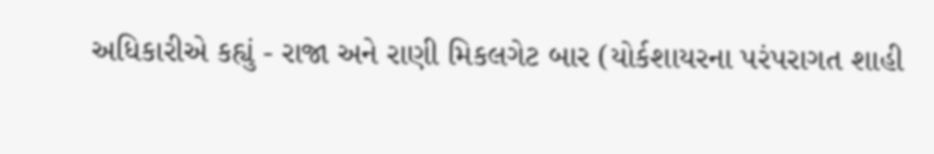અધિકારીએ કહ્યું - રાજા અને રાણી મિકલગેટ બાર (યોર્કશાયરના પરંપરાગત શાહી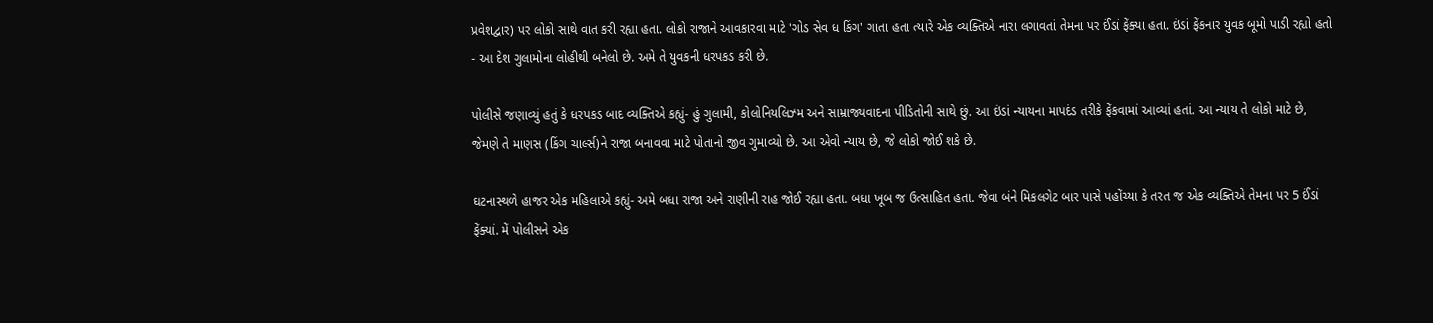પ્રવેશદ્વાર) પર લોકો સાથે વાત કરી રહ્યા હતા. લોકો રાજાને આવકારવા માટે 'ગોડ સેવ ધ કિંગ' ગાતા હતા ત્યારે એક વ્યક્તિએ નારા લગાવતાં તેમના પર ઈંડાં ફેંક્યા હતા. ઇંડાં ફેંકનાર યુવક બૂમો પાડી રહ્યો હતો - આ દેશ ગુલામોના લોહીથી બનેલો છે. અમે તે યુવકની ધરપકડ કરી છે.

પોલીસે જણાવ્યું હતું કે ધરપકડ બાદ વ્યક્તિએ કહ્યું- હું ગુલામી, કોલોનિયલિઝ્મ અને સામ્રાજ્યવાદના પીડિતોની સાથે છું. આ ઇંડાં ન્યાયના માપદંડ તરીકે ફેંકવામાં આવ્યાં હતાં. આ ન્યાય તે લોકો માટે છે, જેમણે તે માણસ (કિંગ ચાર્લ્સ)ને રાજા બનાવવા માટે પોતાનો જીવ ગુમાવ્યો છે. આ એવો ન્યાય છે, જે લોકો જોઈ શકે છે.

ઘટનાસ્થળે હાજર એક મહિલાએ કહ્યું- અમે બધા રાજા અને રાણીની રાહ જોઈ રહ્યા હતા. બધા ખૂબ જ ઉત્સાહિત હતા. જેવા બંને મિકલગેટ બાર પાસે પહોંચ્યા કે તરત જ એક વ્યક્તિએ તેમના પર 5 ઈંડાં ફેંક્યાં. મેં પોલીસને એક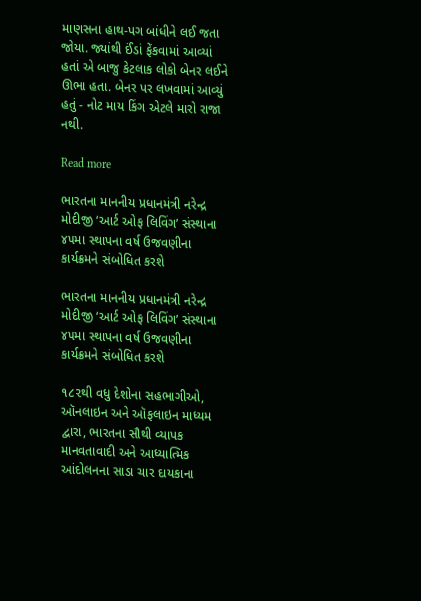માણસના હાથ-પગ બાંધીને લઈ જતા જોયા. જ્યાંથી ઈંડાં ફેંકવામાં આવ્યાં હતાં એ બાજુ કેટલાક લોકો બેનર લઈને ઊભા હતા. બેનર પર લખવામાં આવ્યું હતું - નોટ માય કિંગ એટલે મારો રાજા નથી.

Read more

ભારતના માનનીય પ્રધાનમંત્રી નરેન્દ્ર મોદીજી ‘આર્ટ ઓફ લિવિંગ’ સંસ્થાના ૪૫મા સ્થાપના વર્ષ ઉજવણીના કાર્યક્રમને સંબોધિત કરશે

ભારતના માનનીય પ્રધાનમંત્રી નરેન્દ્ર મોદીજી ‘આર્ટ ઓફ લિવિંગ’ સંસ્થાના ૪૫મા સ્થાપના વર્ષ ઉજવણીના કાર્યક્રમને સંબોધિત કરશે

૧૮૨થી વધુ દેશોના સહભાગીઓ, ઑનલાઇન અને ઑફલાઇન માધ્યમ દ્વારા, ભારતના સૌથી વ્યાપક માનવતાવાદી અને આધ્યાત્મિક આંદોલનના સાડા ચાર દાયકાના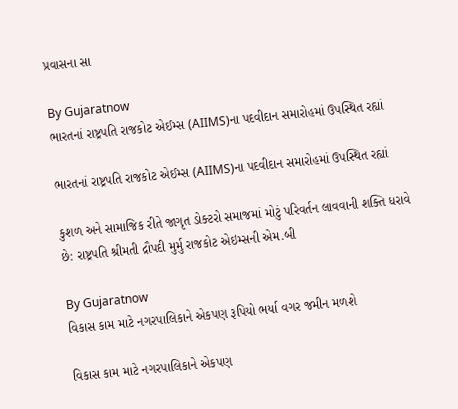પ્રવાસના સા

By Gujaratnow
ભારતનાં રાષ્ટ્રપતિ રાજકોટ એઈમ્સ (AIIMS)ના પદવીદાન સમારોહમાં ઉપસ્થિત રહ્યાં

ભારતનાં રાષ્ટ્રપતિ રાજકોટ એઈમ્સ (AIIMS)ના પદવીદાન સમારોહમાં ઉપસ્થિત રહ્યાં

કુશળ અને સામાજિક રીતે જાગૃત ડોક્ટરો સમાજમાં મોટું પરિવર્તન લાવવાની શક્તિ ધરાવે છે: રાષ્ટ્રપતિ શ્રીમતી દ્રૌપદી મુર્મુ રાજકોટ એઇમ્સની એમ.બી

By Gujaratnow
વિકાસ કામ માટે નગરપાલિકાને એકપણ રૂપિયો ભર્યા વગર જમીન મળશે

વિકાસ કામ માટે નગરપાલિકાને એકપણ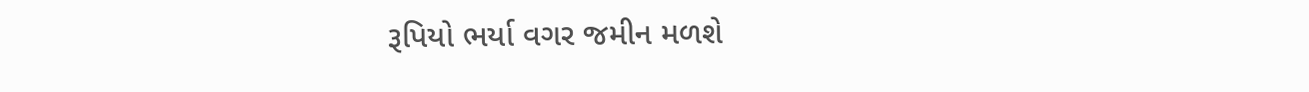રૂપિયો ભર્યા વગર જમીન મળશે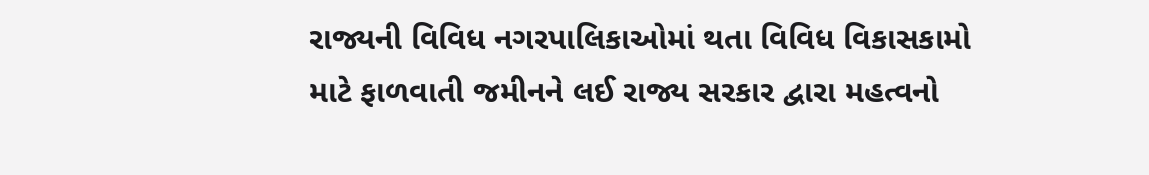રાજ્યની વિવિધ નગરપાલિકાઓમાં થતા વિવિધ વિકાસકામો માટે ફાળવાતી જમીનને લઈ રાજ્ય સરકાર દ્વારા મહત્વનો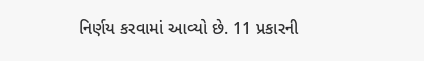નિર્ણય કરવામાં આવ્યો છે. 11 પ્રકારની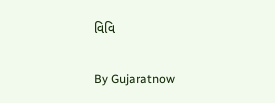વિવિ

By Gujaratnow